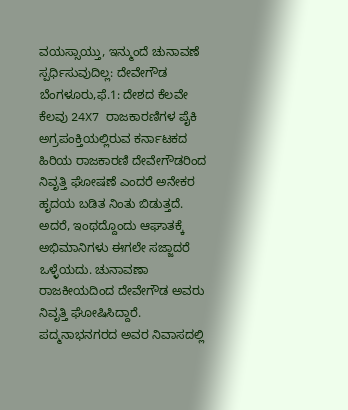ವಯಸ್ಸಾಯ್ತು, ಇನ್ಮುಂದೆ ಚುನಾವಣೆ ಸ್ಪರ್ಧಿಸುವುದಿಲ್ಲ: ದೇವೇಗೌಡ
ಬೆಂಗಳೂರು,ಫೆ.1: ದೇಶದ ಕೆಲವೇ ಕೆಲವು 24X7 ರಾಜಕಾರಣಿಗಳ ಪೈಕಿ ಅಗ್ರಪಂಕ್ತಿಯಲ್ಲಿರುವ ಕರ್ನಾಟಕದ ಹಿರಿಯ ರಾಜಕಾರಣಿ ದೇವೇಗೌಡರಿಂದ ನಿವೃತ್ತಿ ಘೋಷಣೆ ಎಂದರೆ ಅನೇಕರ ಹೃದಯ ಬಡಿತ ನಿಂತು ಬಿಡುತ್ತದೆ. ಅದರೆ, ಇಂಥದ್ದೊಂದು ಆಘಾತಕ್ಕೆ ಅಭಿಮಾನಿಗಳು ಈಗಲೇ ಸಜ್ಜಾದರೆ ಒಳ್ಳೆಯದು. ಚುನಾವಣಾ ರಾಜಕೀಯದಿಂದ ದೇವೇಗೌಡ ಅವರು ನಿವೃತ್ತಿ ಘೋಷಿಸಿದ್ದಾರೆ.
ಪದ್ಮನಾಭನಗರದ ಅವರ ನಿವಾಸದಲ್ಲಿ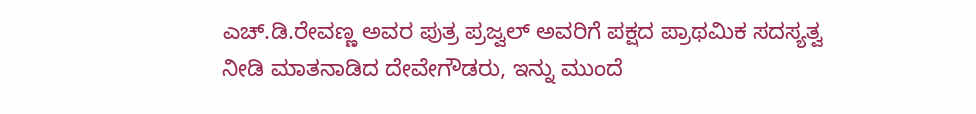ಎಚ್.ಡಿ.ರೇವಣ್ಣ ಅವರ ಪುತ್ರ ಪ್ರಜ್ವಲ್ ಅವರಿಗೆ ಪಕ್ಷದ ಪ್ರಾಥಮಿಕ ಸದಸ್ಯತ್ವ ನೀಡಿ ಮಾತನಾಡಿದ ದೇವೇಗೌಡರು, ಇನ್ನು ಮುಂದೆ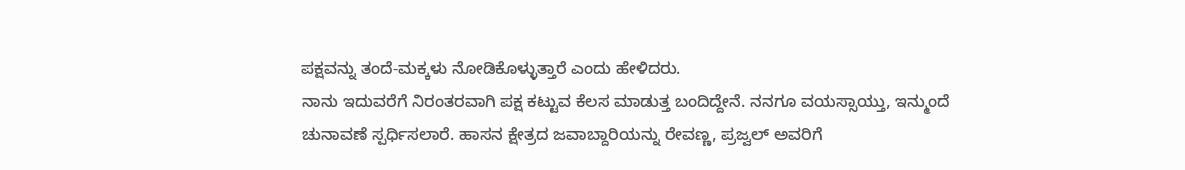ಪಕ್ಷವನ್ನು ತಂದೆ-ಮಕ್ಕಳು ನೋಡಿಕೊಳ್ಳುತ್ತಾರೆ ಎಂದು ಹೇಳಿದರು.
ನಾನು ಇದುವರೆಗೆ ನಿರಂತರವಾಗಿ ಪಕ್ಷ ಕಟ್ಟುವ ಕೆಲಸ ಮಾಡುತ್ತ ಬಂದಿದ್ದೇನೆ. ನನಗೂ ವಯಸ್ಸಾಯ್ತು, ಇನ್ಮುಂದೆ ಚುನಾವಣೆ ಸ್ಪರ್ಧಿಸಲಾರೆ. ಹಾಸನ ಕ್ಷೇತ್ರದ ಜವಾಬ್ದಾರಿಯನ್ನು ರೇವಣ್ಣ, ಪ್ರಜ್ವಲ್ ಅವರಿಗೆ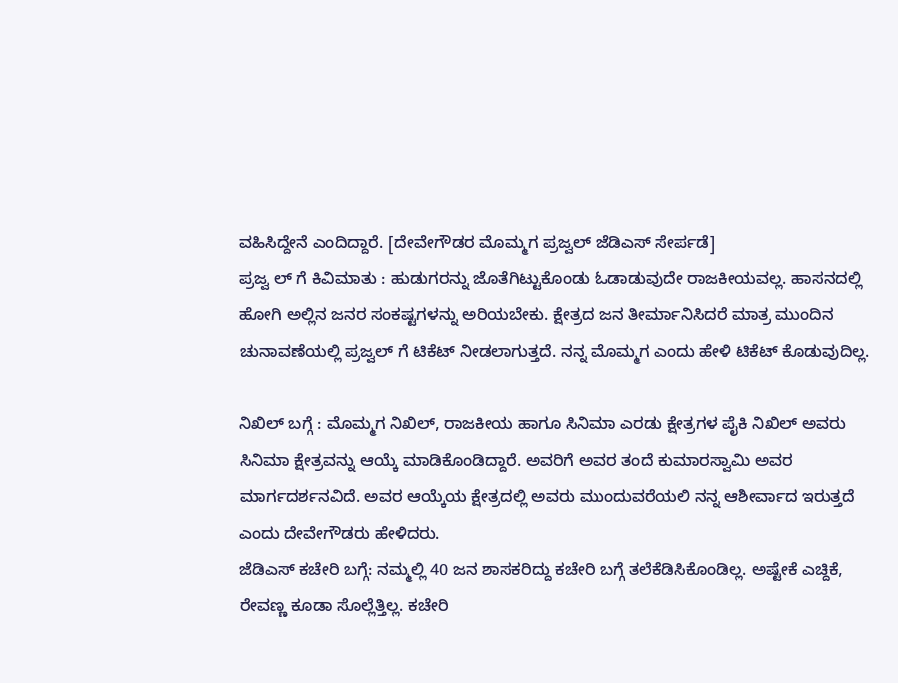ವಹಿಸಿದ್ದೇನೆ ಎಂದಿದ್ದಾರೆ. [ದೇವೇಗೌಡರ ಮೊಮ್ಮಗ ಪ್ರಜ್ವಲ್ ಜೆಡಿಎಸ್ ಸೇರ್ಪಡೆ]
ಪ್ರಜ್ವ ಲ್ ಗೆ ಕಿವಿಮಾತು : ಹುಡುಗರನ್ನು ಜೊತೆಗಿಟ್ಟುಕೊಂಡು ಓಡಾಡುವುದೇ ರಾಜಕೀಯವಲ್ಲ. ಹಾಸನದಲ್ಲಿ ಹೋಗಿ ಅಲ್ಲಿನ ಜನರ ಸಂಕಷ್ಟಗಳನ್ನು ಅರಿಯಬೇಕು. ಕ್ಷೇತ್ರದ ಜನ ತೀರ್ಮಾನಿಸಿದರೆ ಮಾತ್ರ ಮುಂದಿನ ಚುನಾವಣೆಯಲ್ಲಿ ಪ್ರಜ್ವಲ್ ಗೆ ಟಿಕೆಟ್ ನೀಡಲಾಗುತ್ತದೆ. ನನ್ನ ಮೊಮ್ಮಗ ಎಂದು ಹೇಳಿ ಟಿಕೆಟ್ ಕೊಡುವುದಿಲ್ಲ.

ನಿಖಿಲ್ ಬಗ್ಗೆ : ಮೊಮ್ಮಗ ನಿಖಿಲ್, ರಾಜಕೀಯ ಹಾಗೂ ಸಿನಿಮಾ ಎರಡು ಕ್ಷೇತ್ರಗಳ ಪೈಕಿ ನಿಖಿಲ್ ಅವರು ಸಿನಿಮಾ ಕ್ಷೇತ್ರವನ್ನು ಆಯ್ಕೆ ಮಾಡಿಕೊಂಡಿದ್ದಾರೆ. ಅವರಿಗೆ ಅವರ ತಂದೆ ಕುಮಾರಸ್ವಾಮಿ ಅವರ ಮಾರ್ಗದರ್ಶನವಿದೆ. ಅವರ ಆಯ್ಕೆಯ ಕ್ಷೇತ್ರದಲ್ಲಿ ಅವರು ಮುಂದುವರೆಯಲಿ ನನ್ನ ಆಶೀರ್ವಾದ ಇರುತ್ತದೆ ಎಂದು ದೇವೇಗೌಡರು ಹೇಳಿದರು.
ಜೆಡಿಎಸ್ ಕಚೇರಿ ಬಗ್ಗೆ: ನಮ್ಮಲ್ಲಿ 40 ಜನ ಶಾಸಕರಿದ್ದು ಕಚೇರಿ ಬಗ್ಗೆ ತಲೆಕೆಡಿಸಿಕೊಂಡಿಲ್ಲ. ಅಷ್ಟೇಕೆ ಎಚ್ದಿಕೆ, ರೇವಣ್ಣ ಕೂಡಾ ಸೊಲ್ಲೆತ್ತಿಲ್ಲ. ಕಚೇರಿ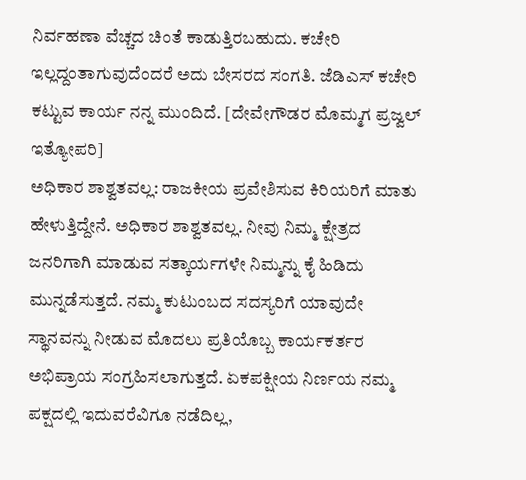ನಿರ್ವಹಣಾ ವೆಚ್ಚದ ಚಿಂತೆ ಕಾಡುತ್ತಿರಬಹುದು. ಕಚೇರಿ ಇಲ್ಲದ್ದಂತಾಗುವುದೆಂದರೆ ಅದು ಬೇಸರದ ಸಂಗತಿ. ಜೆಡಿಎಸ್ ಕಚೇರಿ ಕಟ್ಟುವ ಕಾರ್ಯ ನನ್ನ ಮುಂದಿದೆ. [ದೇವೇಗೌಡರ ಮೊಮ್ಮಗ ಪ್ರಜ್ವಲ್ ಇತ್ಯೋಪರಿ]
ಅಧಿಕಾರ ಶಾಶ್ವತವಲ್ಲ: ರಾಜಕೀಯ ಪ್ರವೇಶಿಸುವ ಕಿರಿಯರಿಗೆ ಮಾತು ಹೇಳುತ್ತಿದ್ದೇನೆ. ಅಧಿಕಾರ ಶಾಶ್ವತವಲ್ಲ. ನೀವು ನಿಮ್ಮ ಕ್ಷೇತ್ರದ ಜನರಿಗಾಗಿ ಮಾಡುವ ಸತ್ಕಾರ್ಯಗಳೇ ನಿಮ್ಮನ್ನು ಕೈ ಹಿಡಿದು ಮುನ್ನಡೆಸುತ್ತದೆ. ನಮ್ಮ ಕುಟುಂಬದ ಸದಸ್ಯರಿಗೆ ಯಾವುದೇ ಸ್ಥಾನವನ್ನು ನೀಡುವ ಮೊದಲು ಪ್ರತಿಯೊಬ್ಬ ಕಾರ್ಯಕರ್ತರ ಅಭಿಪ್ರಾಯ ಸಂಗ್ರಹಿಸಲಾಗುತ್ತದೆ. ಏಕಪಕ್ಷೀಯ ನಿರ್ಣಯ ನಮ್ಮ ಪಕ್ಷದಲ್ಲಿ ಇದುವರೆವಿಗೂ ನಡೆದಿಲ್ಲ,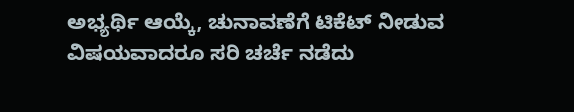ಅಭ್ಯರ್ಥಿ ಆಯ್ಕೆ, ಚುನಾವಣೆಗೆ ಟಿಕೆಟ್ ನೀಡುವ ವಿಷಯವಾದರೂ ಸರಿ ಚರ್ಚೆ ನಡೆದು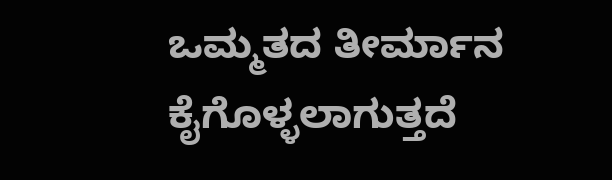ಒಮ್ಮತದ ತೀರ್ಮಾನ ಕೈಗೊಳ್ಳಲಾಗುತ್ತದೆ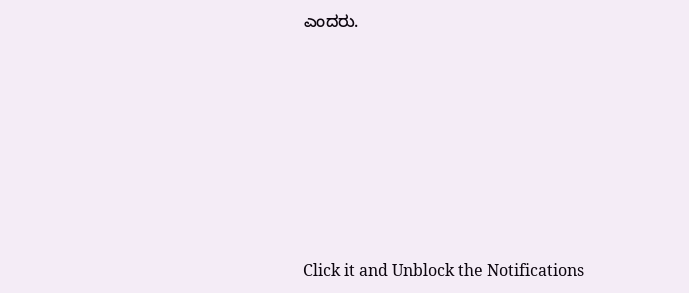ಎಂದರು.












Click it and Unblock the Notifications